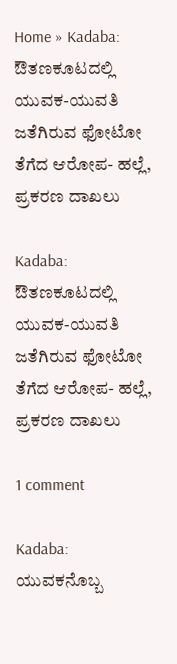Home » Kadaba: ಔತಣಕೂಟದಲ್ಲಿ ಯುವಕ-ಯುವತಿ ಜತೆಗಿರುವ ಫೋಟೋ ತೆಗೆದ ಆರೋಪ- ಹಲ್ಲೆ, ಪ್ರಕರಣ ದಾಖಲು

Kadaba: ಔತಣಕೂಟದಲ್ಲಿ ಯುವಕ-ಯುವತಿ ಜತೆಗಿರುವ ಫೋಟೋ ತೆಗೆದ ಆರೋಪ- ಹಲ್ಲೆ, ಪ್ರಕರಣ ದಾಖಲು

1 comment

Kadaba: ಯುವಕನೊಬ್ಬ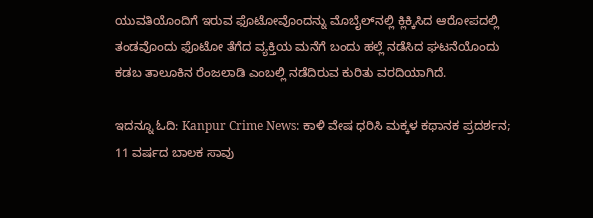ಯುವತಿಯೊಂದಿಗೆ ಇರುವ ಫೊಟೋವೊಂದನ್ನು ಮೊಬೈಲ್‌ನಲ್ಲಿ ಕ್ಲಿಕ್ಕಿಸಿದ ಆರೋಪದಲ್ಲಿ ತಂಡವೊಂದು ಫೊಟೋ ತೆಗೆದ ವ್ಯಕ್ತಿಯ ಮನೆಗೆ ಬಂದು ಹಲ್ಲೆ ನಡೆಸಿದ ಘಟನೆಯೊಂದು ಕಡಬ ತಾಲೂಕಿನ ರೆಂಜಲಾಡಿ ಎಂಬಲ್ಲಿ ನಡೆದಿರುವ ಕುರಿತು ವರದಿಯಾಗಿದೆ.

ಇದನ್ನೂ ಓದಿ: Kanpur Crime News: ಕಾಳಿ ವೇಷ ಧರಿಸಿ ಮಕ್ಕಳ ಕಥಾನಕ ಪ್ರದರ್ಶನ; 11 ವರ್ಷದ ಬಾಲಕ ಸಾವು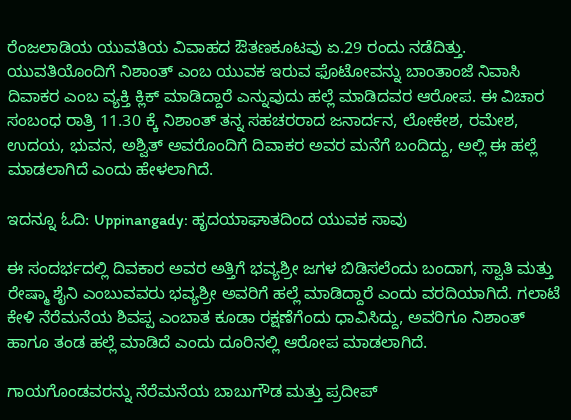ರೆಂಜಲಾಡಿಯ ಯುವತಿಯ ವಿವಾಹದ ಔತಣಕೂಟವು ಏ.29 ರಂದು ನಡೆದಿತ್ತು. ಯುವತಿಯೊಂದಿಗೆ ನಿಶಾಂತ್‌ ಎಂಬ ಯುವಕ ಇರುವ ಫೊಟೋವನ್ನು ಬಾಂತಾಂಜೆ ನಿವಾಸಿ ದಿವಾಕರ ಎಂಬ ವ್ಯಕ್ತಿ ಕ್ಲಿಕ್‌ ಮಾಡಿದ್ದಾರೆ ಎನ್ನುವುದು ಹಲ್ಲೆ ಮಾಡಿದವರ ಆರೋಪ. ಈ ವಿಚಾರ ಸಂಬಂಧ ರಾತ್ರಿ 11.30 ಕ್ಕೆ ನಿಶಾಂತ್‌ ತನ್ನ ಸಹಚರರಾದ ಜನಾರ್ದನ, ಲೋಕೇಶ, ರಮೇಶ, ಉದಯ, ಭುವನ, ಅಶ್ವಿತ್‌ ಅವರೊಂದಿಗೆ ದಿವಾಕರ ಅವರ ಮನೆಗೆ ಬಂದಿದ್ದು, ಅಲ್ಲಿ ಈ ಹಲ್ಲೆ ಮಾಡಲಾಗಿದೆ ಎಂದು ಹೇಳಲಾಗಿದೆ.

ಇದನ್ನೂ ಓದಿ: Uppinangady: ಹೃದಯಾಘಾತದಿಂದ ಯುವಕ ಸಾವು

ಈ ಸಂದರ್ಭದಲ್ಲಿ ದಿವಕಾರ ಅವರ ಅತ್ತಿಗೆ ಭವ್ಯಶ್ರೀ ಜಗಳ ಬಿಡಿಸಲೆಂದು ಬಂದಾಗ, ಸ್ವಾತಿ ಮತ್ತು ರೇಷ್ಮಾ ಶೈನಿ ಎಂಬುವವರು ಭವ್ಯಶ್ರೀ ಅವರಿಗೆ ಹಲ್ಲೆ ಮಾಡಿದ್ದಾರೆ ಎಂದು ವರದಿಯಾಗಿದೆ. ಗಲಾಟೆ ಕೇಳಿ ನೆರೆಮನೆಯ ಶಿವಪ್ಪ ಎಂಬಾತ ಕೂಡಾ ರಕ್ಷಣೆಗೆಂದು ಧಾವಿಸಿದ್ದು, ಅವರಿಗೂ ನಿಶಾಂತ್‌ ಹಾಗೂ ತಂಡ ಹಲ್ಲೆ ಮಾಡಿದೆ ಎಂದು ದೂರಿನಲ್ಲಿ ಆರೋಪ ಮಾಡಲಾಗಿದೆ.

ಗಾಯಗೊಂಡವರನ್ನು ನೆರೆಮನೆಯ ಬಾಬುಗೌಡ ಮತ್ತು ಪ್ರದೀಪ್‌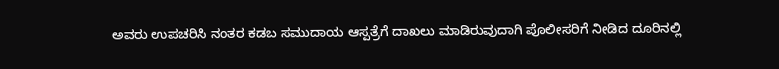ಅವರು ಉಪಚರಿಸಿ ನಂತರ ಕಡಬ ಸಮುದಾಯ ಆಸ್ಪತ್ರೆಗೆ ದಾಖಲು ಮಾಡಿರುವುದಾಗಿ ಪೊಲೀಸರಿಗೆ ನೀಡಿದ ದೂರಿನಲ್ಲಿ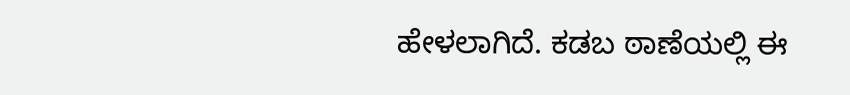ಹೇಳಲಾಗಿದೆ. ಕಡಬ ಠಾಣೆಯಲ್ಲಿ ಈ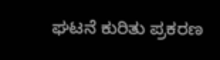ಘಟನೆ ಕುರಿತು ಪ್ರಕರಣ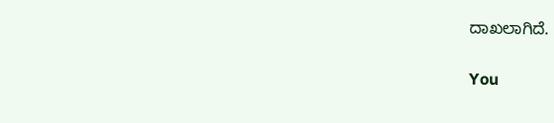ದಾಖಲಾಗಿದೆ.

You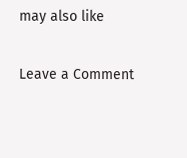may also like

Leave a Comment